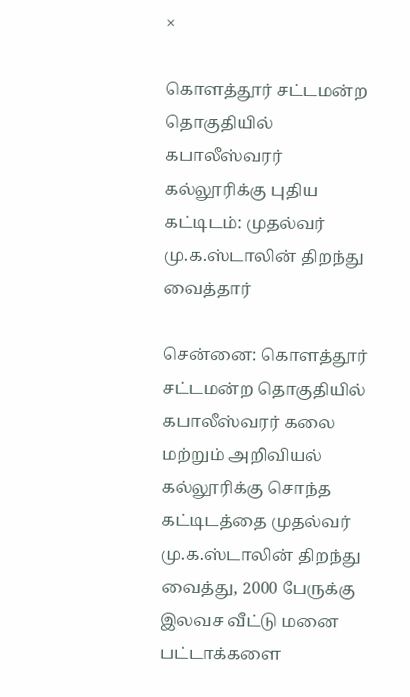×

கொளத்தூர் சட்டமன்ற தொகுதியில் கபாலீஸ்வரர் கல்லூரிக்கு புதிய கட்டிடம்: முதல்வர் மு.க.ஸ்டாலின் திறந்து வைத்தார்

சென்னை: கொளத்தூர் சட்டமன்ற தொகுதியில் கபாலீஸ்வரர் கலை மற்றும் அறிவியல் கல்லூரிக்கு சொந்த கட்டிடத்தை முதல்வர் மு.க.ஸ்டாலின் திறந்து வைத்து, 2000 பேருக்கு இலவச வீட்டு மனை பட்டாக்களை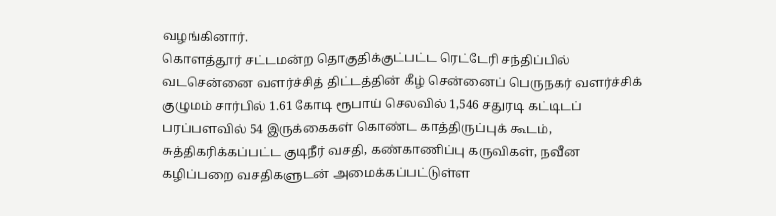வழங்கினார்.
கொளத்தூர் சட்டமன்ற தொகுதிக்குட்பட்ட ரெட்டேரி சந்திப்பில் வடசென்னை வளர்ச்சித் திட்டத்தின் கீழ் சென்னைப் பெருநகர் வளர்ச்சிக் குழுமம் சார்பில் 1.61 கோடி ரூபாய் செலவில் 1,546 சதுரடி கட்டிடப் பரப்பளவில் 54 இருக்கைகள் கொண்ட காத்திருப்புக் கூடம், சுத்திகரிக்கப்பட்ட குடிநீர் வசதி, கண்காணிப்பு கருவிகள், நவீன கழிப்பறை வசதிகளுடன் அமைக்கப்பட்டுள்ள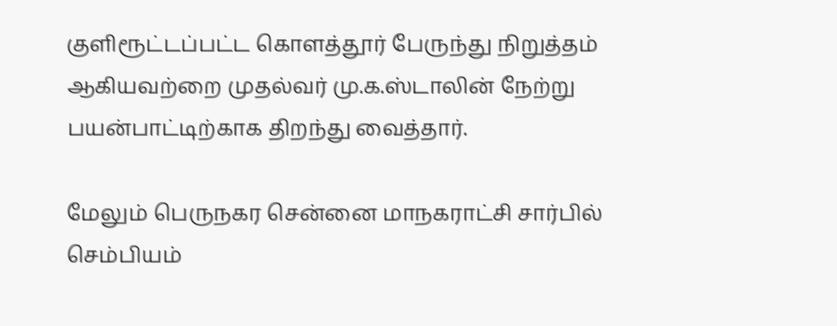குளிரூட்டப்பட்ட கொளத்தூர் பேருந்து நிறுத்தம் ஆகியவற்றை முதல்வர் மு.க.ஸ்டாலின் நேற்று பயன்பாட்டிற்காக திறந்து வைத்தார்.

மேலும் பெருநகர சென்னை மாநகராட்சி சார்பில் செம்பியம்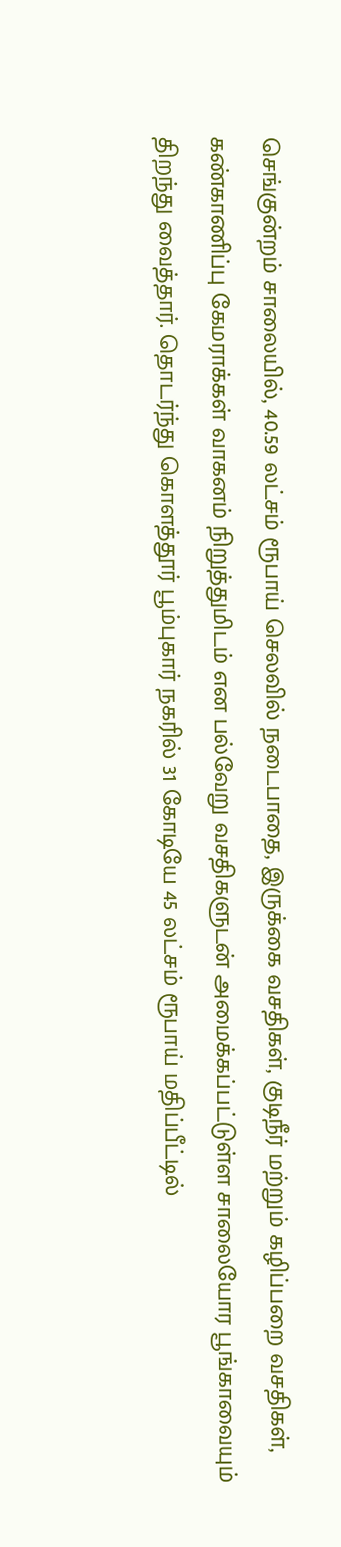செங்குன்றம் சாலையில், 40.59 லட்சம் ரூபாய் செலவில் நடைபாதை, இருக்கை வசதிகள், குடிநீர் மற்றும் கழிப்பறை வசதிகள், கண்காணிப்பு கேமராக்கள் வாகனம் நிறுத்துமிடம் என பல்வேறு வசதிகளுடன் அமைக்கப்பட்டுள்ள சாலையோர பூங்காவையும் திறந்து வைத்தார். தொடர்ந்து கொளத்தூர் பூம்புகார் நகரில் 31 கோடியே 45 லட்சம் ரூபாய் மதிப்பீட்டில்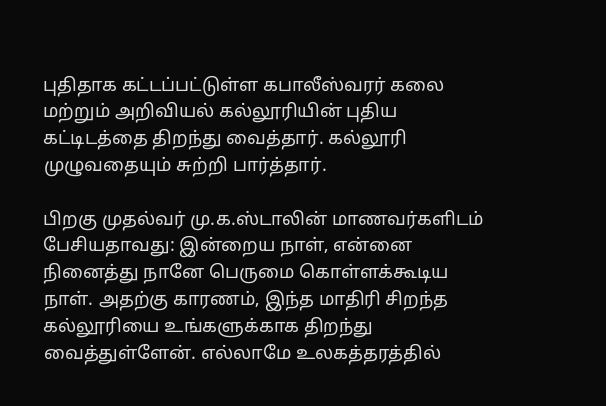புதிதாக கட்டப்பட்டுள்ள கபாலீஸ்வரர் கலை மற்றும் அறிவியல் கல்லூரியின் புதிய கட்டிடத்தை திறந்து வைத்தார். கல்லூரி முழுவதையும் சுற்றி பார்த்தார்.

பிறகு முதல்வர் மு.க.ஸ்டாலின் மாணவர்களிடம் பேசியதாவது: இன்றைய நாள், என்னை நினைத்து நானே பெருமை கொள்ளக்கூடிய நாள். அதற்கு காரணம், இந்த மாதிரி சிறந்த கல்லூரியை உங்களுக்காக திறந்து வைத்துள்ளேன். எல்லாமே உலகத்தரத்தில்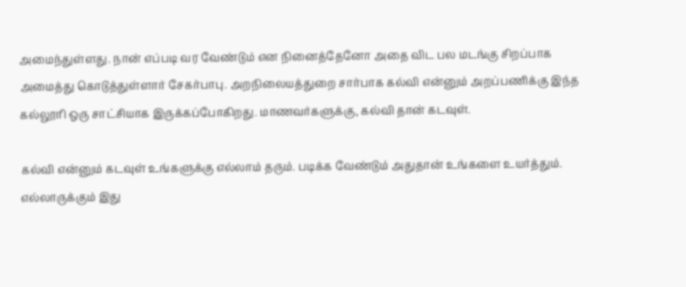அமைந்துள்ளது. நான் எப்படி வர வேண்டும் என நினைத்தேனோ அதை விட பல மடங்கு சிறப்பாக அமைத்து கொடுத்துள்ளார் சேகர்பாபு. அறநிலையத்துறை சார்பாக கல்வி என்னும் அறப்பணிக்கு இந்த கல்லூரி ஒரு சாட்சியாக இருக்கப்போகிறது. மாணவர்களுக்கு, கல்வி தான் கடவுள்.

கல்வி என்னும் கடவுள் உங்களுக்கு எல்லாம் தரும். படிக்க வேண்டும் அதுதான் உங்களை உயர்த்தும். எல்லாருக்கும் இது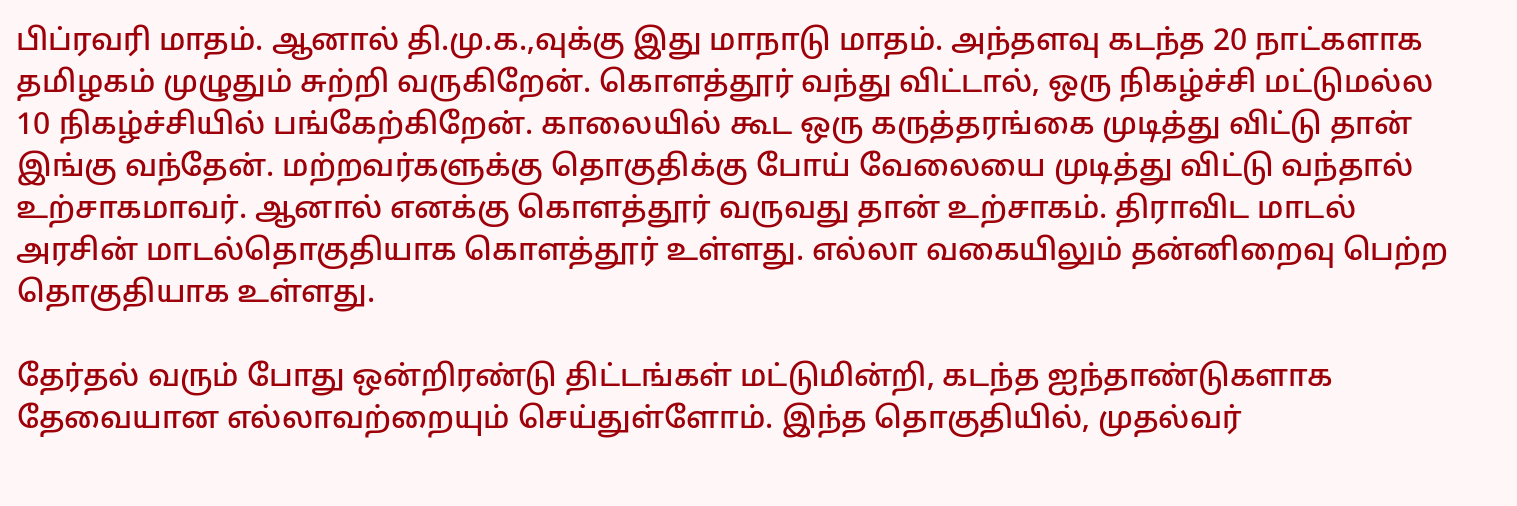பிப்ரவரி மாதம். ஆனால் தி.மு.க.,வுக்கு இது மாநாடு மாதம். அந்தளவு கடந்த 20 நாட்களாக தமிழகம் முழுதும் சுற்றி வருகிறேன். கொளத்தூர் வந்து விட்டால், ஒரு நிகழ்ச்சி மட்டுமல்ல 10 நிகழ்ச்சியில் பங்கேற்கிறேன். காலையில் கூட ஒரு கருத்தரங்கை முடித்து விட்டு தான் இங்கு வந்தேன். மற்றவர்களுக்கு தொகுதிக்கு போய் வேலையை முடித்து விட்டு வந்தால் உற்சாகமாவர். ஆனால் எனக்கு கொளத்தூர் வருவது தான் உற்சாகம். திராவிட மாடல் அரசின் மாடல்தொகுதியாக கொளத்தூர் உள்ளது. எல்லா வகையிலும் தன்னிறைவு பெற்ற தொகுதியாக உள்ளது.

தேர்தல் வரும் போது ஒன்றிரண்டு திட்டங்கள் மட்டுமின்றி, கடந்த ஐந்தாண்டுகளாக தேவையான எல்லாவற்றையும் செய்துள்ளோம். இந்த தொகுதியில், முதல்வர்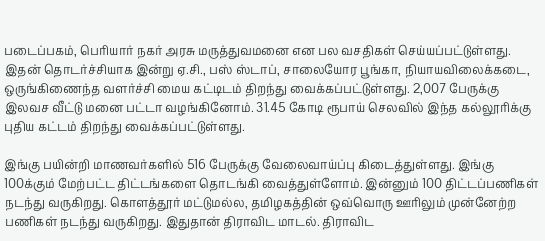படைப்பகம், பெரியார் நகர் அரசு மருத்துவமனை என பல வசதிகள் செய்யப்பட்டுள்ளது. இதன் தொடர்ச்சியாக இன்று ஏ.சி., பஸ் ஸ்டாப், சாலையோர பூங்கா, நியாயவிலைக்கடை, ஒருங்கிணைந்த வளர்ச்சி மைய கட்டிடம் திறந்து வைக்கப்பட்டுள்ளது. 2,007 பேருக்கு இலவச வீட்டு மனை பட்டா வழங்கினோம். 31.45 கோடி ரூபாய் செலவில் இந்த கல்லூரிக்கு புதிய கட்டம் திறந்து வைக்கப்பட்டுள்ளது.

இங்கு பயின்றி மாணவர்களில் 516 பேருக்கு வேலைவாய்ப்பு கிடைத்துள்ளது. இங்கு 100க்கும் மேற்பட்ட திட்டங்களை தொடங்கி வைத்துள்ளோம். இன்னும் 100 திட்டப்பணிகள் நடந்து வருகிறது. கொளத்தூர் மட்டுமல்ல, தமிழகத்தின் ஒவ்வொரு ஊரிலும் முன்னேற்ற பணிகள் நடந்து வருகிறது. இதுதான் திராவிட மாடல். திராவிட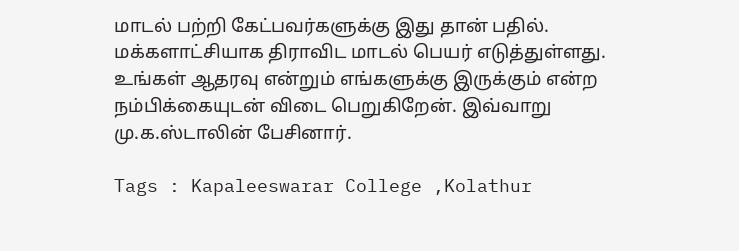மாடல் பற்றி கேட்பவர்களுக்கு இது தான் பதில். மக்களாட்சியாக திராவிட மாடல் பெயர் எடுத்துள்ளது. உங்கள் ஆதரவு என்றும் எங்களுக்கு இருக்கும் என்ற நம்பிக்கையுடன் விடை பெறுகிறேன். இவ்வாறு மு.க.ஸ்டாலின் பேசினார்.

Tags : Kapaleeswarar College ,Kolathur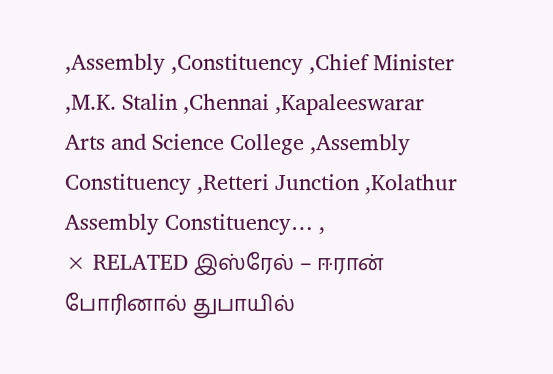,Assembly ,Constituency ,Chief Minister ,M.K. Stalin ,Chennai ,Kapaleeswarar Arts and Science College ,Assembly Constituency ,Retteri Junction ,Kolathur Assembly Constituency… ,
× RELATED இஸ்ரேல் – ஈரான் போரினால் துபாயில்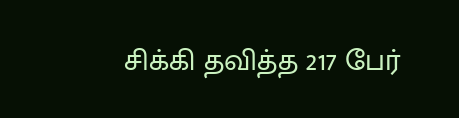சிக்கி தவித்த 217 பேர்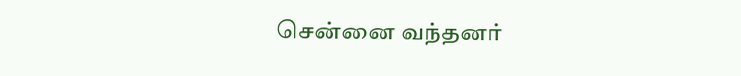சென்னை வந்தனர்